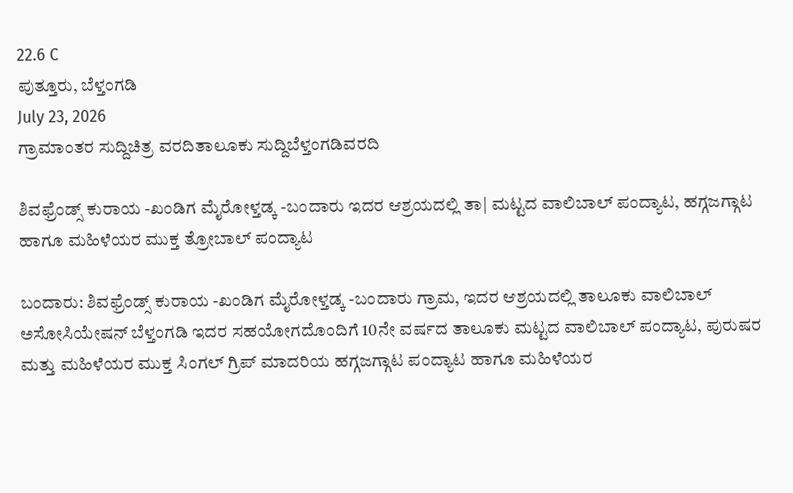22.6 C
ಪುತ್ತೂರು, ಬೆಳ್ತಂಗಡಿ
July 23, 2026
ಗ್ರಾಮಾಂತರ ಸುದ್ದಿಚಿತ್ರ ವರದಿತಾಲೂಕು ಸುದ್ದಿಬೆಳ್ತಂಗಡಿವರದಿ

ಶಿವಫ್ರೆಂಡ್ಸ್ ಕುರಾಯ -ಖಂಡಿಗ ಮೈರೋಳ್ತಡ್ಕ -ಬಂದಾರು ಇದರ ಆಶ್ರಯದಲ್ಲಿ ತಾ| ಮಟ್ಟದ ವಾಲಿಬಾಲ್ ಪಂದ್ಯಾಟ, ಹಗ್ಗಜಗ್ಗಾಟ ಹಾಗೂ ಮಹಿಳೆಯರ ಮುಕ್ತ ತ್ರೋಬಾಲ್ ಪಂದ್ಯಾಟ

ಬಂದಾರು: ಶಿವಫ್ರೆಂಡ್ಸ್ ಕುರಾಯ -ಖಂಡಿಗ ಮೈರೋಳ್ತಡ್ಕ -ಬಂದಾರು ಗ್ರಾಮ, ಇದರ ಆಶ್ರಯದಲ್ಲಿ ತಾಲೂಕು ವಾಲಿಬಾಲ್ ಅಸೋಸಿಯೇಷನ್ ಬೆಳ್ತಂಗಡಿ ಇದರ ಸಹಯೋಗದೊಂದಿಗೆ 10ನೇ ವರ್ಷದ ತಾಲೂಕು ಮಟ್ಟದ ವಾಲಿಬಾಲ್ ಪಂದ್ಯಾಟ, ಪುರುಷರ ಮತ್ತು ಮಹಿಳೆಯರ ಮುಕ್ತ ಸಿಂಗಲ್ ಗ್ರಿಪ್ ಮಾದರಿಯ ಹಗ್ಗಜಗ್ಗಾಟ ಪಂದ್ಯಾಟ ಹಾಗೂ ಮಹಿಳೆಯರ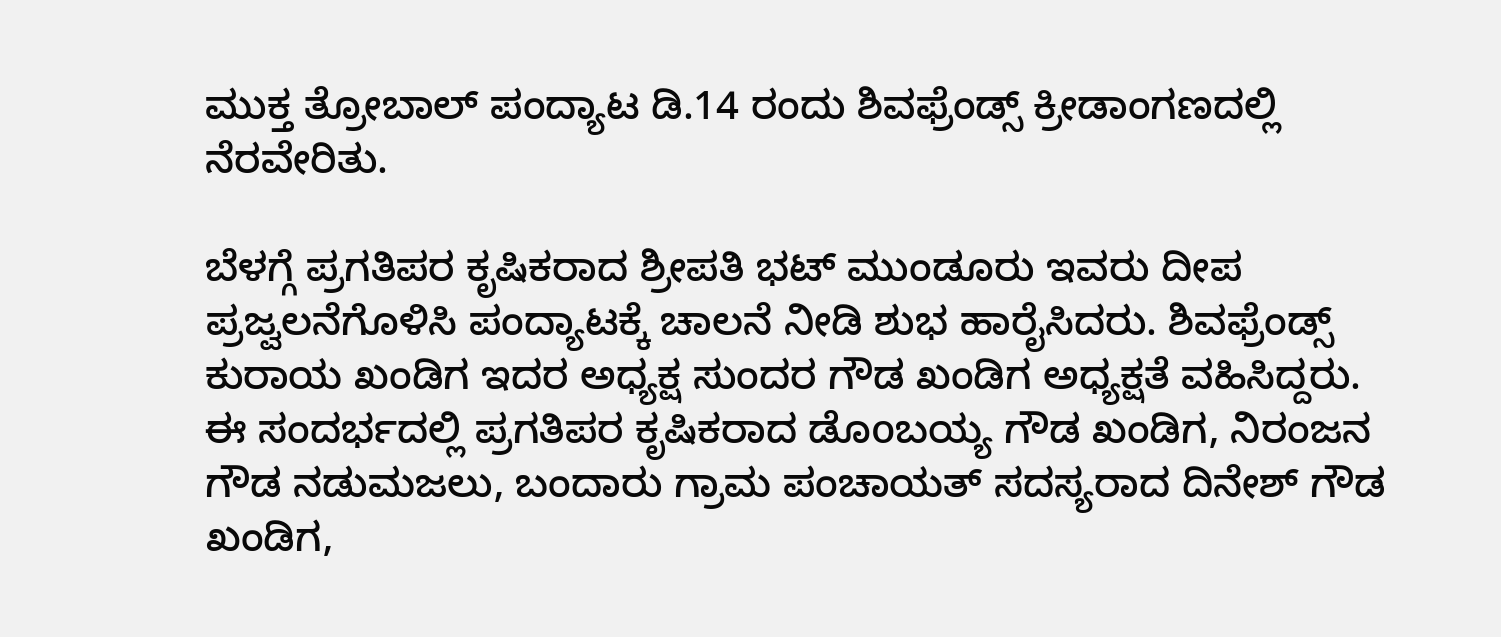ಮುಕ್ತ ತ್ರೋಬಾಲ್ ಪಂದ್ಯಾಟ ಡಿ.14 ರಂದು ಶಿವಫ್ರೆಂಡ್ಸ್ ಕ್ರೀಡಾಂಗಣದಲ್ಲಿ ನೆರವೇರಿತು.

ಬೆಳಗ್ಗೆ ಪ್ರಗತಿಪರ ಕೃಷಿಕರಾದ ಶ್ರೀಪತಿ ಭಟ್ ಮುಂಡೂರು ಇವರು ದೀಪ ಪ್ರಜ್ವಲನೆಗೊಳಿಸಿ ಪಂದ್ಯಾಟಕ್ಕೆ ಚಾಲನೆ ನೀಡಿ ಶುಭ ಹಾರೈಸಿದರು. ಶಿವಫ್ರೆಂಡ್ಸ್ ಕುರಾಯ ಖಂಡಿಗ ಇದರ ಅಧ್ಯಕ್ಷ ಸುಂದರ ಗೌಡ ಖಂಡಿಗ ಅಧ್ಯಕ್ಷತೆ ವಹಿಸಿದ್ದರು. ಈ ಸಂದರ್ಭದಲ್ಲಿ ಪ್ರಗತಿಪರ ಕೃಷಿಕರಾದ ಡೊoಬಯ್ಯ ಗೌಡ ಖಂಡಿಗ, ನಿರಂಜನ ಗೌಡ ನಡುಮಜಲು, ಬಂದಾರು ಗ್ರಾಮ ಪಂಚಾಯತ್ ಸದಸ್ಯರಾದ ದಿನೇಶ್ ಗೌಡ ಖಂಡಿಗ,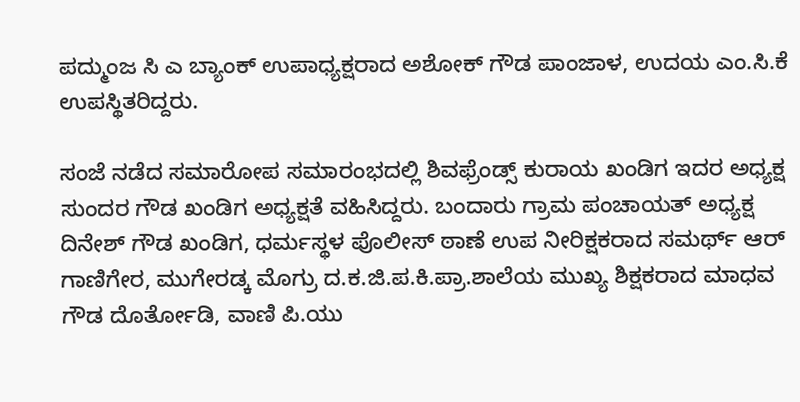ಪದ್ಮುಂಜ ಸಿ ಎ ಬ್ಯಾಂಕ್ ಉಪಾಧ್ಯಕ್ಷರಾದ ಅಶೋಕ್ ಗೌಡ ಪಾಂಜಾಳ, ಉದಯ ಎಂ.ಸಿ.ಕೆ ಉಪಸ್ಥಿತರಿದ್ದರು.

ಸಂಜೆ ನಡೆದ ಸಮಾರೋಪ ಸಮಾರಂಭದಲ್ಲಿ ಶಿವಫ್ರೆಂಡ್ಸ್ ಕುರಾಯ ಖಂಡಿಗ ಇದರ ಅಧ್ಯಕ್ಷ ಸುಂದರ ಗೌಡ ಖಂಡಿಗ ಅಧ್ಯಕ್ಷತೆ ವಹಿಸಿದ್ದರು. ಬಂದಾರು ಗ್ರಾಮ ಪಂಚಾಯತ್ ಅಧ್ಯಕ್ಷ ದಿನೇಶ್ ಗೌಡ ಖಂಡಿಗ, ಧರ್ಮಸ್ಥಳ ಪೊಲೀಸ್ ಠಾಣೆ ಉಪ ನೀರಿಕ್ಷಕರಾದ ಸಮರ್ಥ್ ಆರ್ ಗಾಣಿಗೇರ, ಮುಗೇರಡ್ಕ ಮೊಗ್ರು ದ.ಕ.ಜಿ.ಪ.ಕಿ.ಪ್ರಾ.ಶಾಲೆಯ ಮುಖ್ಯ ಶಿಕ್ಷಕರಾದ ಮಾಧವ ಗೌಡ ದೊರ್ತೋಡಿ, ವಾಣಿ ಪಿ.ಯು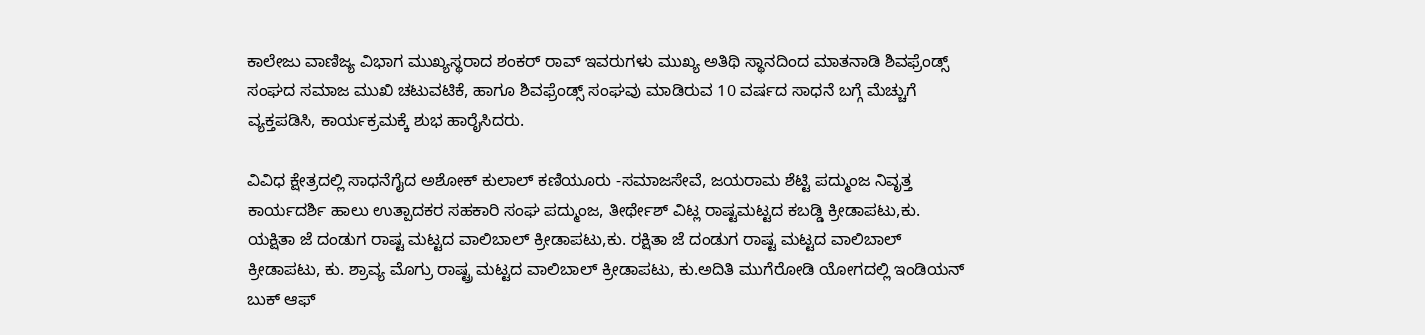ಕಾಲೇಜು ವಾಣಿಜ್ಯ ವಿಭಾಗ ಮುಖ್ಯಸ್ಥರಾದ ಶಂಕರ್ ರಾವ್ ಇವರುಗಳು ಮುಖ್ಯ ಅತಿಥಿ ಸ್ಥಾನದಿಂದ ಮಾತನಾಡಿ ಶಿವಫ್ರೆಂಡ್ಸ್ ಸಂಘದ ಸಮಾಜ ಮುಖಿ ಚಟುವಟಿಕೆ, ಹಾಗೂ ಶಿವಫ್ರೆಂಡ್ಸ್ ಸಂಘವು ಮಾಡಿರುವ 10 ವರ್ಷದ ಸಾಧನೆ ಬಗ್ಗೆ ಮೆಚ್ಚುಗೆ ವ್ಯಕ್ತಪಡಿಸಿ, ಕಾರ್ಯಕ್ರಮಕ್ಕೆ ಶುಭ ಹಾರೈಸಿದರು.

ವಿವಿಧ ಕ್ಷೇತ್ರದಲ್ಲಿ ಸಾಧನೆಗೈದ ಅಶೋಕ್ ಕುಲಾಲ್ ಕಣಿಯೂರು -ಸಮಾಜಸೇವೆ, ಜಯರಾಮ ಶೆಟ್ಟಿ ಪದ್ಮುಂಜ ನಿವೃತ್ತ ಕಾರ್ಯದರ್ಶಿ ಹಾಲು ಉತ್ಪಾದಕರ ಸಹಕಾರಿ ಸಂಘ ಪದ್ಮುಂಜ, ತೀರ್ಥೇಶ್ ವಿಟ್ಲ ರಾಷ್ಟಮಟ್ಟದ ಕಬಡ್ಡಿ ಕ್ರೀಡಾಪಟು,ಕು. ಯಕ್ಷಿತಾ ಜೆ ದಂಡುಗ ರಾಷ್ಟ ಮಟ್ಟದ ವಾಲಿಬಾಲ್ ಕ್ರೀಡಾಪಟು,ಕು. ರಕ್ಷಿತಾ ಜೆ ದಂಡುಗ ರಾಷ್ಟ ಮಟ್ಟದ ವಾಲಿಬಾಲ್ ಕ್ರೀಡಾಪಟು, ಕು. ಶ್ರಾವ್ಯ ಮೊಗ್ರು ರಾಷ್ಟ್ರ ಮಟ್ಟದ ವಾಲಿಬಾಲ್ ಕ್ರೀಡಾಪಟು, ಕು.ಅದಿತಿ ಮುಗೆರೋಡಿ ಯೋಗದಲ್ಲಿ ಇಂಡಿಯನ್ ಬುಕ್ ಆಫ್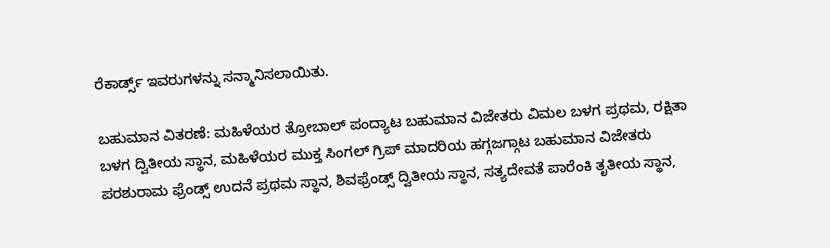ರೆಕಾರ್ಡ್ಸ್ ಇವರುಗಳನ್ನು ಸನ್ಮಾನಿಸಲಾಯಿತು.

ಬಹುಮಾನ ವಿತರಣೆ: ಮಹಿಳೆಯರ ತ್ರೋಬಾಲ್ ಪಂದ್ಯಾಟ ಬಹುಮಾನ ವಿಜೇತರು ವಿಮಲ ಬಳಗ ಪ್ರಥಮ, ರಕ್ಷಿತಾ ಬಳಗ ದ್ವಿತೀಯ ಸ್ಥಾನ, ಮಹಿಳೆಯರ ಮುಕ್ತ ಸಿಂಗಲ್ ಗ್ರಿಪ್ ಮಾದರಿಯ ಹಗ್ಗಜಗ್ಗಾಟ ಬಹುಮಾನ ವಿಜೇತರು ಪರಶುರಾಮ ಫ್ರೆಂಡ್ಸ್ ಉದನೆ ಪ್ರಥಮ ಸ್ಥಾನ, ಶಿವಫ್ರೆಂಡ್ಸ್ ದ್ವಿತೀಯ ಸ್ಥಾನ, ಸತ್ಯದೇವತೆ ಪಾರೆಂಕಿ ತೃತೀಯ ಸ್ಥಾನ,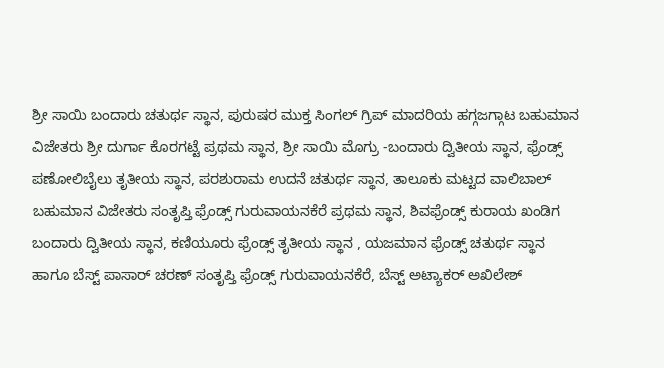ಶ್ರೀ ಸಾಯಿ ಬಂದಾರು ಚತುರ್ಥ ಸ್ಥಾನ, ಪುರುಷರ ಮುಕ್ತ ಸಿಂಗಲ್ ಗ್ರಿಪ್ ಮಾದರಿಯ ಹಗ್ಗಜಗ್ಗಾಟ ಬಹುಮಾನ ವಿಜೇತರು ಶ್ರೀ ದುರ್ಗಾ ಕೊರಗಟ್ಟೆ ಪ್ರಥಮ ಸ್ಥಾನ, ಶ್ರೀ ಸಾಯಿ ಮೊಗ್ರು -ಬಂದಾರು ದ್ವಿತೀಯ ಸ್ಥಾನ, ಫ್ರೆಂಡ್ಸ್ ಪಣೋಲಿಬೈಲು ತೃತೀಯ ಸ್ಥಾನ, ಪರಶುರಾಮ ಉದನೆ ಚತುರ್ಥ ಸ್ಥಾನ, ತಾಲೂಕು ಮಟ್ಟದ ವಾಲಿಬಾಲ್ ಬಹುಮಾನ ವಿಜೇತರು ಸಂತೃಪ್ತಿ ಫ್ರೆಂಡ್ಸ್ ಗುರುವಾಯನಕೆರೆ ಪ್ರಥಮ ಸ್ಥಾನ, ಶಿವಫ್ರೆಂಡ್ಸ್ ಕುರಾಯ ಖಂಡಿಗ ಬಂದಾರು ದ್ವಿತೀಯ ಸ್ಥಾನ, ಕಣಿಯೂರು ಫ್ರೆಂಡ್ಸ್ ತೃತೀಯ ಸ್ಥಾನ , ಯಜಮಾನ ಫ್ರೆಂಡ್ಸ್ ಚತುರ್ಥ ಸ್ಥಾನ ಹಾಗೂ ಬೆಸ್ಟ್ ಪಾಸಾರ್ ಚರಣ್ ಸಂತೃಪ್ತಿ ಫ್ರೆಂಡ್ಸ್ ಗುರುವಾಯನಕೆರೆ, ಬೆಸ್ಟ್ ಅಟ್ಯಾಕರ್ ಅಖಿಲೇಶ್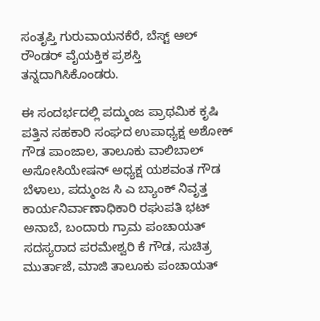ಸಂತೃಪ್ತಿ ಗುರುವಾಯನಕೆರೆ, ಬೆಸ್ಟ್ ಆಲ್ ರೌಂಡರ್ ವೈಯಕ್ತಿಕ ಪ್ರಶಸ್ತಿ ತನ್ನದಾಗಿಸಿಕೊಂಡರು.

ಈ ಸಂದರ್ಭದಲ್ಲಿ ಪದ್ಮುಂಜ ಪ್ರಾಥಮಿಕ ಕೃಷಿ ಪತ್ತಿನ ಸಹಕಾರಿ ಸಂಘದ ಉಪಾಧ್ಯಕ್ಷ ಅಶೋಕ್ ಗೌಡ ಪಾಂಜಾಲ, ತಾಲೂಕು ವಾಲಿಬಾಲ್ ಅಸೋಸಿಯೇಷನ್ ಅಧ್ಯಕ್ಷ ಯಶವಂತ ಗೌಡ ಬೆಳಾಲು, ಪದ್ಮುಂಜ ಸಿ ಎ ಬ್ಯಾಂಕ್ ನಿವೃತ್ತ ಕಾರ್ಯನಿರ್ವಾಣಾಧಿಕಾರಿ ರಘುಪತಿ ಭಟ್ ಅನಾಬೆ, ಬಂದಾರು ಗ್ರಾಮ ಪಂಚಾಯತ್ ಸದಸ್ಯರಾದ ಪರಮೇಶ್ವರಿ ಕೆ ಗೌಡ, ಸುಚಿತ್ರ ಮುರ್ತಾಜೆ, ಮಾಜಿ ತಾಲೂಕು ಪಂಚಾಯತ್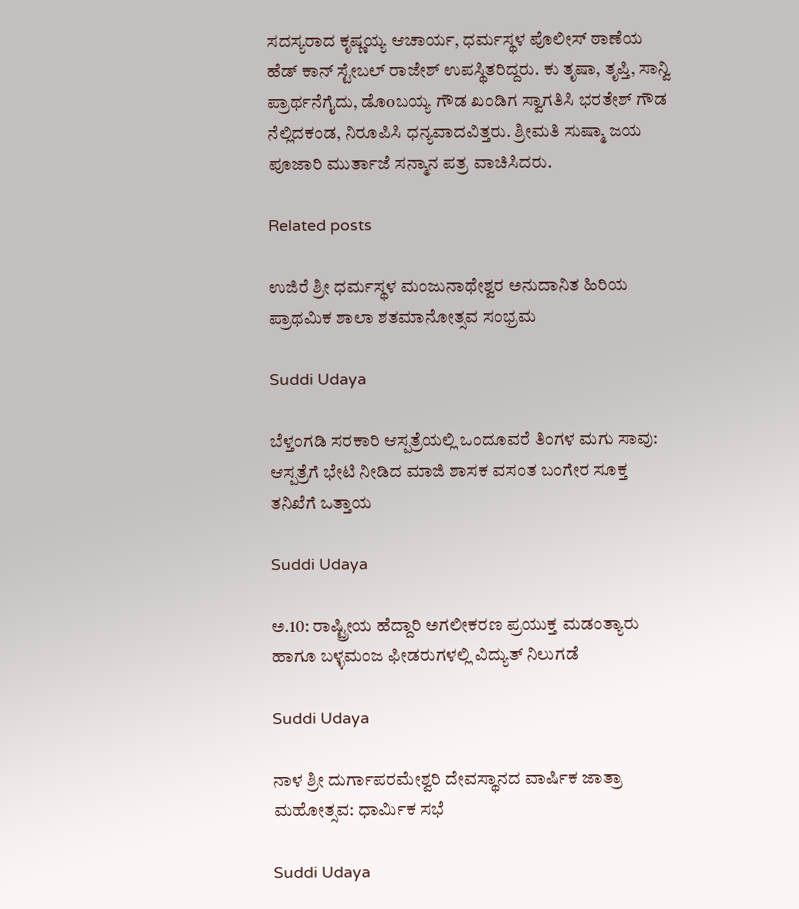ಸದಸ್ಯರಾದ ಕೃಷ್ಣಯ್ಯ ಆಚಾರ್ಯ, ಧರ್ಮಸ್ಥಳ ಪೊಲೀಸ್ ಠಾಣೆಯ ಹೆಡ್ ಕಾನ್ ಸ್ಟೇಬಲ್ ರಾಜೇಶ್ ಉಪಸ್ಥಿತರಿದ್ದರು. ಕು ತೃಷಾ, ತೃಪ್ತಿ, ಸಾನ್ವಿ ಪ್ರಾರ್ಥನೆಗೈದು, ಡೊoಬಯ್ಯ ಗೌಡ ಖಂಡಿಗ ಸ್ವಾಗತಿಸಿ ಭರತೇಶ್ ಗೌಡ ನೆಲ್ಲಿದಕಂಡ, ನಿರೂಪಿಸಿ ಧನ್ಯವಾದವಿತ್ತರು. ಶ್ರೀಮತಿ ಸುಷ್ಮಾ ಜಯ ಪೂಜಾರಿ ಮುರ್ತಾಜೆ ಸನ್ಮಾನ ಪತ್ರ ವಾಚಿಸಿದರು.

Related posts

ಉಜಿರೆ ಶ್ರೀ ಧರ್ಮಸ್ಥಳ ಮಂಜುನಾಥೇಶ್ವರ ಅನುದಾನಿತ ಹಿರಿಯ ಪ್ರಾಥಮಿಕ ಶಾಲಾ ಶತಮಾನೋತ್ಸವ ಸಂಭ್ರಮ

Suddi Udaya

ಬೆಳ್ತಂಗಡಿ ಸರಕಾರಿ ಆಸ್ಪತ್ರೆಯಲ್ಲಿ ಒಂದೂವರೆ ತಿಂಗಳ ಮಗು ಸಾವು: ಆಸ್ಪತ್ರೆಗೆ ಭೇಟಿ ನೀಡಿದ ಮಾಜಿ ಶಾಸಕ ವಸಂತ ಬಂಗೇರ ಸೂಕ್ತ ತನಿಖೆಗೆ ಒತ್ತಾಯ

Suddi Udaya

ಅ.10: ರಾಷ್ಟ್ರೀಯ ಹೆದ್ದಾರಿ ಅಗಲೀಕರಣ ಪ್ರಯುಕ್ತ ಮಡಂತ್ಯಾರು ಹಾಗೂ ಬಳ್ಳಮಂಜ ಫೀಡರುಗಳಲ್ಲಿ ವಿದ್ಯುತ್ ನಿಲುಗಡೆ

Suddi Udaya

ನಾಳ ಶ್ರೀ ದುರ್ಗಾಪರಮೇಶ್ವರಿ ದೇವಸ್ಥಾನದ ವಾರ್ಷಿಕ ಜಾತ್ರಾ ಮಹೋತ್ಸವ: ಧಾರ್ಮಿಕ ಸಭೆ

Suddi Udaya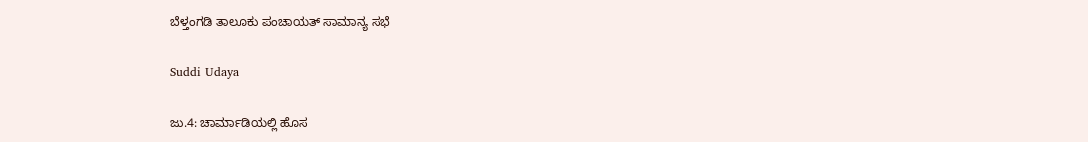ಬೆಳ್ತಂಗಡಿ ತಾಲೂಕು ಪಂಚಾಯತ್ ಸಾಮಾನ್ಯ ಸಭೆ

Suddi Udaya

ಜು.4: ಚಾರ್ಮಾಡಿಯಲ್ಲಿ ಹೊಸ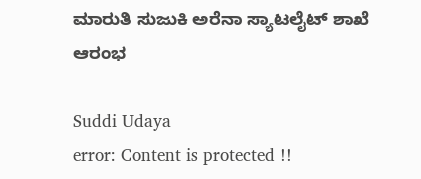ಮಾರುತಿ ಸುಜುಕಿ ಅರೆನಾ ಸ್ಯಾಟಲೈಟ್ ಶಾಖೆ ಆರಂಭ

Suddi Udaya
error: Content is protected !!